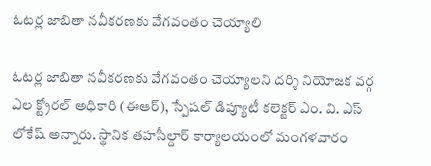ఓటర్ల జాబితా నవీకరణకు వేగవంతం చెయ్యాలి

ఓటర్ల జాబితా నవీకరణకు వేగవంతం చెయ్యాలని దర్శి నియోజక వర్గ ఎల క్ట్రోరల్ అధికారి (ఈఆర్), స్పేషల్ డిప్యూటీ కలెక్టర్ ఎం. వి. ఎస్ లోకేష్ అన్నారు. స్థానిక తహసీల్దార్ కార్యాలయంలో మంగళవారం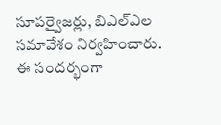సూపర్వైజర్లు, బిఎల్ఎల సమావేశం నిర్వహించారు. ఈ సందర్భంగా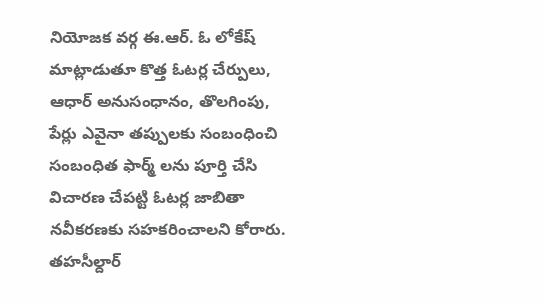నియోజక వర్గ ఈ.ఆర్. ఓ లోకేష్ మాట్లాడుతూ కొత్త ఓటర్ల చేర్పులు, ఆధార్ అనుసంధానం, తొలగింపు, పేర్లు ఎవైనా తప్పులకు సంబంధించి సంబంధిత ఫార్మ్ లను పూర్తి చేసి విచారణ చేపట్టి ఓటర్ల జాబితా నవీకరణకు సహకరించాలని కోరారు. తహసీల్దార్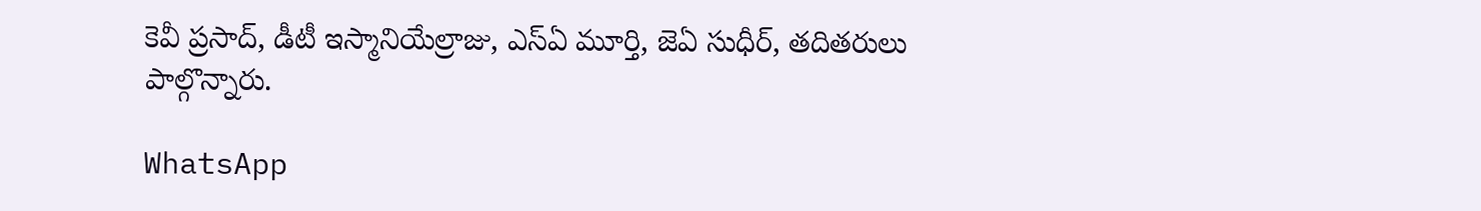కెవీ ప్రసాద్, డీటీ ఇస్మానియేల్రాజు, ఎస్ఏ మూర్తి, జెఏ సుధీర్, తదితరులు పాల్గొన్నారు.

WhatsApp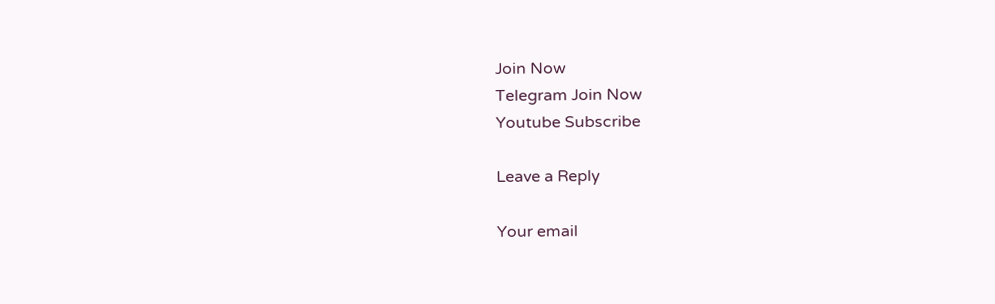Join Now
Telegram Join Now
Youtube Subscribe

Leave a Reply

Your email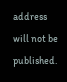address will not be published.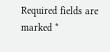Required fields are marked *